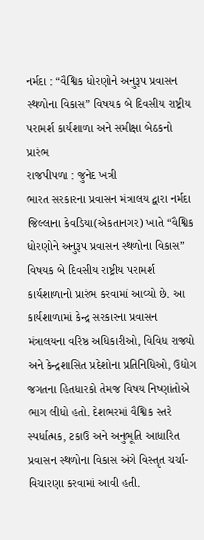નર્મદા : “વૈશ્વિક ધોરણોને અનુરૂપ પ્રવાસન સ્થળોના વિકાસ” વિષયક બે દિવસીય રાષ્ટ્રીય પરામર્શ કાર્યશાળા અને સમીક્ષા બેઠકનો પ્રારંભ
રાજપીપળા : જુનેદ ખત્રી
ભારત સરકારના પ્રવાસન મંત્રાલય દ્વારા નર્મદા જિલ્લાના કેવડિયા(એકતાનગર) ખાતે “વૈશ્વિક ધોરણોને અનુરૂપ પ્રવાસન સ્થળોના વિકાસ” વિષયક બે દિવસીય રાષ્ટ્રીય પરામર્શ કાર્યશાળાનો પ્રારંભ કરવામાં આવ્યો છે. આ કાર્યશાળામાં કેન્દ્ર સરકારના પ્રવાસન મંત્રાલયના વરિષ્ઠ અધિકારીઓ, વિવિધ રાજ્યો અને કેન્દ્રશાસિત પ્રદેશોના પ્રતિનિધિઓ, ઉદ્યોગ જગતના હિતધારકો તેમજ વિષય નિષ્ણાંતોએ ભાગ લીધો હતો. દેશભરમાં વૈશ્વિક સ્તરે સ્પર્ધાત્મક, ટકાઉ અને અનુભૂતિ આધારિત પ્રવાસન સ્થળોના વિકાસ અંગે વિસ્તૃત ચર્ચા-વિચારણા કરવામાં આવી હતી.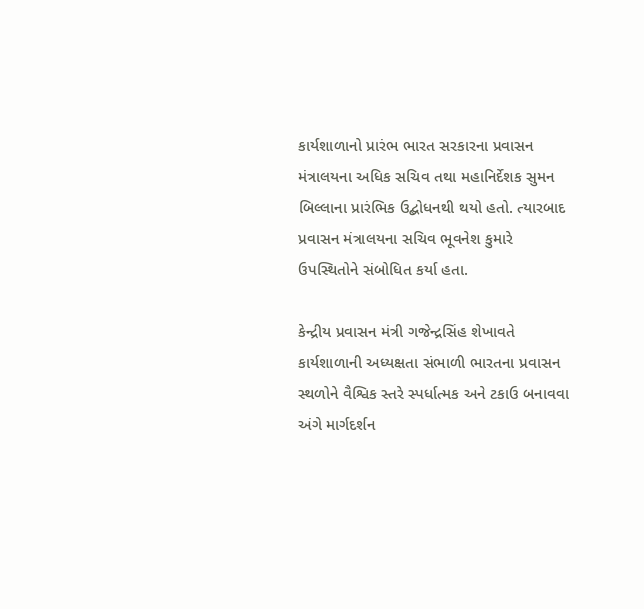કાર્યશાળાનો પ્રારંભ ભારત સરકારના પ્રવાસન મંત્રાલયના અધિક સચિવ તથા મહાનિર્દેશક સુમન બિલ્લાના પ્રારંભિક ઉદ્બોધનથી થયો હતો. ત્યારબાદ પ્રવાસન મંત્રાલયના સચિવ ભૂવનેશ કુમારે ઉપસ્થિતોને સંબોધિત કર્યા હતા.

કેન્દ્રીય પ્રવાસન મંત્રી ગજેન્દ્રસિંહ શેખાવતે કાર્યશાળાની અધ્યક્ષતા સંભાળી ભારતના પ્રવાસન સ્થળોને વૈશ્વિક સ્તરે સ્પર્ધાત્મક અને ટકાઉ બનાવવા અંગે માર્ગદર્શન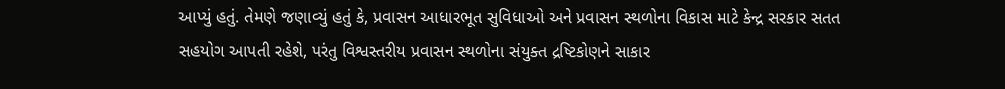આપ્યું હતું. તેમણે જણાવ્યું હતું કે, પ્રવાસન આધારભૂત સુવિધાઓ અને પ્રવાસન સ્થળોના વિકાસ માટે કેન્દ્ર સરકાર સતત સહયોગ આપતી રહેશે, પરંતુ વિશ્વસ્તરીય પ્રવાસન સ્થળોના સંયુક્ત દ્રષ્ટિકોણને સાકાર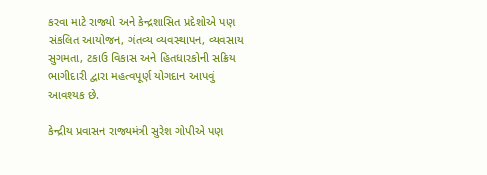કરવા માટે રાજ્યો અને કેન્દ્રશાસિત પ્રદેશોએ પણ સંકલિત આયોજન, ગંતવ્ય વ્યવસ્થાપન, વ્યવસાય સુગમતા, ટકાઉ વિકાસ અને હિતધારકોની સક્રિય ભાગીદારી દ્વારા મહત્વપૂર્ણ યોગદાન આપવું આવશ્યક છે.

કેન્દ્રીય પ્રવાસન રાજ્યમંત્રી સુરેશ ગોપીએ પણ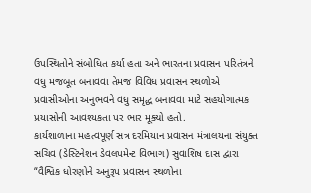ઉપસ્થિતોને સંબોધિત કર્યા હતા અને ભારતના પ્રવાસન પરિતંત્રને વધુ મજબૂત બનાવવા તેમજ વિવિધ પ્રવાસન સ્થળોએ પ્રવાસીઓના અનુભવને વધુ સમૃદ્ધ બનાવવા માટે સહયોગાત્મક પ્રયાસોની આવશ્યકતા પર ભાર મૂક્યો હતો.
કાર્યશાળાના મહત્વપૂર્ણ સત્ર દરમિયાન પ્રવાસન મંત્રાલયના સંયુક્ત સચિવ (ડેસ્ટિનેશન ડેવલપમેન્ટ વિભાગ) સુવાશિષ દાસ દ્વારા “વૈશ્વિક ધોરણોને અનુરૂપ પ્રવાસન સ્થળોના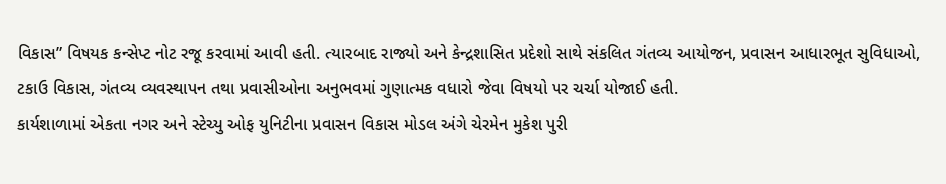વિકાસ” વિષયક કન્સેપ્ટ નોટ રજૂ કરવામાં આવી હતી. ત્યારબાદ રાજ્યો અને કેન્દ્રશાસિત પ્રદેશો સાથે સંકલિત ગંતવ્ય આયોજન, પ્રવાસન આધારભૂત સુવિધાઓ, ટકાઉ વિકાસ, ગંતવ્ય વ્યવસ્થાપન તથા પ્રવાસીઓના અનુભવમાં ગુણાત્મક વધારો જેવા વિષયો પર ચર્ચા યોજાઈ હતી.
કાર્યશાળામાં એકતા નગર અને સ્ટેચ્યુ ઓફ યુનિટીના પ્રવાસન વિકાસ મોડલ અંગે ચેરમેન મુકેશ પુરી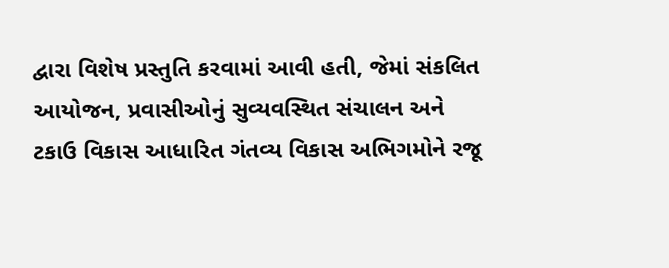દ્વારા વિશેષ પ્રસ્તુતિ કરવામાં આવી હતી, જેમાં સંકલિત આયોજન, પ્રવાસીઓનું સુવ્યવસ્થિત સંચાલન અને ટકાઉ વિકાસ આધારિત ગંતવ્ય વિકાસ અભિગમોને રજૂ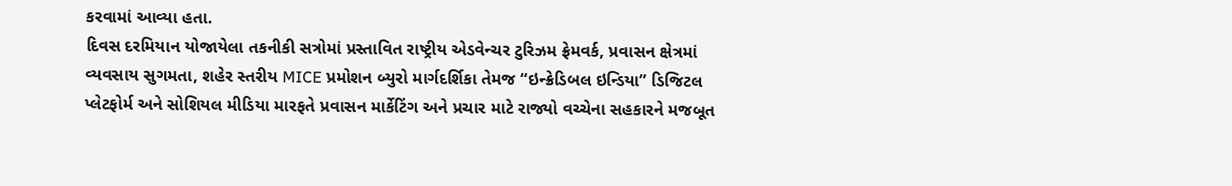કરવામાં આવ્યા હતા.
દિવસ દરમિયાન યોજાયેલા તકનીકી સત્રોમાં પ્રસ્તાવિત રાષ્ટ્રીય એડવેન્ચર ટુરિઝમ ફ્રેમવર્ક, પ્રવાસન ક્ષેત્રમાં વ્યવસાય સુગમતા, શહેર સ્તરીય MICE પ્રમોશન બ્યુરો માર્ગદર્શિકા તેમજ “ઇન્ક્રેડિબલ ઇન્ડિયા” ડિજિટલ પ્લેટફોર્મ અને સોશિયલ મીડિયા મારફતે પ્રવાસન માર્કેટિંગ અને પ્રચાર માટે રાજ્યો વચ્ચેના સહકારને મજબૂત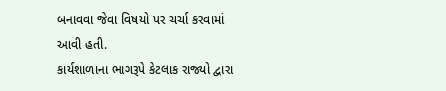બનાવવા જેવા વિષયો પર ચર્ચા કરવામાં આવી હતી.
કાર્યશાળાના ભાગરૂપે કેટલાક રાજ્યો દ્વારા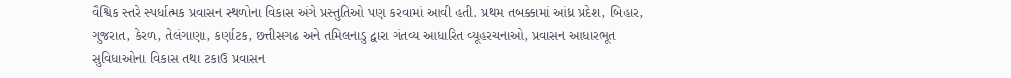વૈશ્વિક સ્તરે સ્પર્ધાત્મક પ્રવાસન સ્થળોના વિકાસ અંગે પ્રસ્તુતિઓ પણ કરવામાં આવી હતી. પ્રથમ તબક્કામાં આંધ્ર પ્રદેશ, બિહાર, ગુજરાત, કેરળ, તેલંગાણા, કર્ણાટક, છત્તીસગઢ અને તમિલનાડુ દ્વારા ગંતવ્ય આધારિત વ્યૂહરચનાઓ, પ્રવાસન આધારભૂત સુવિધાઓના વિકાસ તથા ટકાઉ પ્રવાસન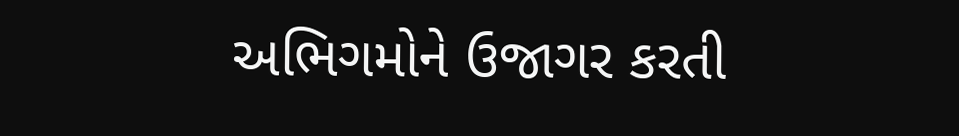અભિગમોને ઉજાગર કરતી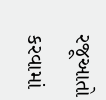રજૂઆતો કરવામાં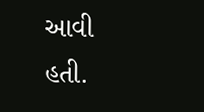આવી હતી.